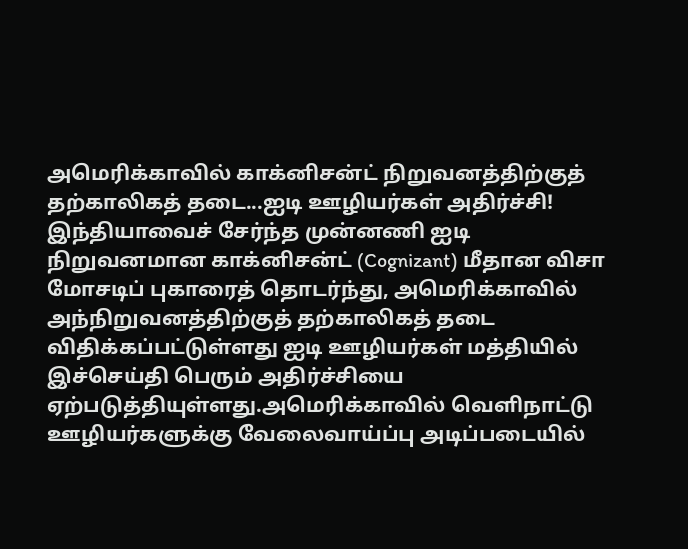அமெரிக்காவில் காக்னிசன்ட் நிறுவனத்திற்குத் தற்காலிகத் தடை...ஐடி ஊழியர்கள் அதிர்ச்சி!
இந்தியாவைச் சேர்ந்த முன்னணி ஐடி நிறுவனமான காக்னிசன்ட் (Cognizant) மீதான விசா மோசடிப் புகாரைத் தொடர்ந்து, அமெரிக்காவில் அந்நிறுவனத்திற்குத் தற்காலிகத் தடை விதிக்கப்பட்டுள்ளது ஐடி ஊழியர்கள் மத்தியில் இச்செய்தி பெரும் அதிர்ச்சியை ஏற்படுத்தியுள்ளது.அமெரிக்காவில் வெளிநாட்டு ஊழியர்களுக்கு வேலைவாய்ப்பு அடிப்படையில்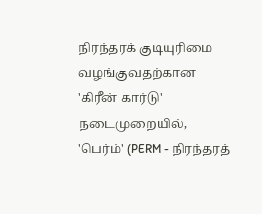நிரந்தரக் குடியுரிமை வழங்குவதற்கான 'கிரீன் கார்டு' நடைமுறையில், 'பெர்ம்' (PERM - நிரந்தரத்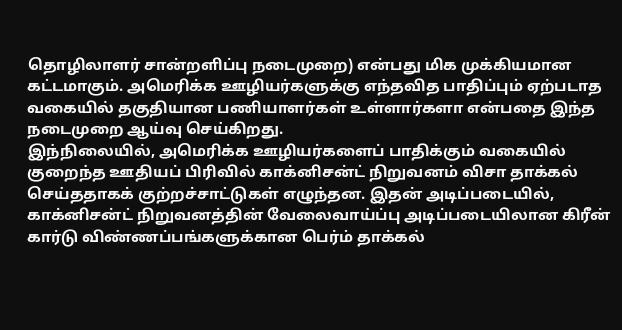தொழிலாளர் சான்றளிப்பு நடைமுறை) என்பது மிக முக்கியமான கட்டமாகும். அமெரிக்க ஊழியர்களுக்கு எந்தவித பாதிப்பும் ஏற்படாத வகையில் தகுதியான பணியாளர்கள் உள்ளார்களா என்பதை இந்த நடைமுறை ஆய்வு செய்கிறது.
இந்நிலையில், அமெரிக்க ஊழியர்களைப் பாதிக்கும் வகையில் குறைந்த ஊதியப் பிரிவில் காக்னிசன்ட் நிறுவனம் விசா தாக்கல் செய்ததாகக் குற்றச்சாட்டுகள் எழுந்தன. இதன் அடிப்படையில், காக்னிசன்ட் நிறுவனத்தின் வேலைவாய்ப்பு அடிப்படையிலான கிரீன் கார்டு விண்ணப்பங்களுக்கான பெர்ம் தாக்கல்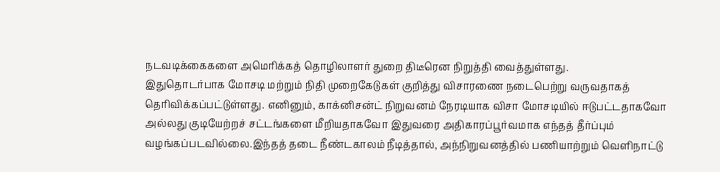நடவடிக்கைகளை அமெரிக்கத் தொழிலாளர் துறை திடீரென நிறுத்தி வைத்துள்ளது.
இதுதொடர்பாக மோசடி மற்றும் நிதி முறைகேடுகள் குறித்து விசாரணை நடைபெற்று வருவதாகத் தெரிவிக்கப்பட்டுள்ளது. எனினும், காக்னிசன்ட் நிறுவனம் நேரடியாக விசா மோசடியில் ஈடுபட்டதாகவோ அல்லது குடியேற்றச் சட்டங்களை மீறியதாகவோ இதுவரை அதிகாரப்பூர்வமாக எந்தத் தீர்ப்பும் வழங்கப்படவில்லை.இந்தத் தடை நீண்டகாலம் நீடித்தால், அந்நிறுவனத்தில் பணியாற்றும் வெளிநாட்டு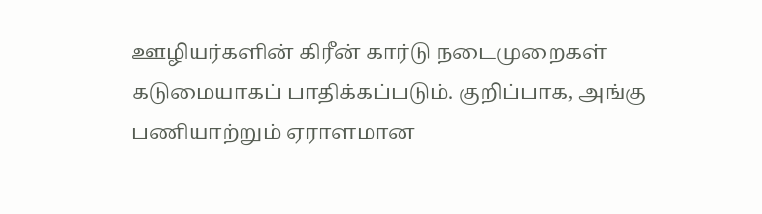ஊழியர்களின் கிரீன் கார்டு நடைமுறைகள் கடுமையாகப் பாதிக்கப்படும். குறிப்பாக, அங்கு பணியாற்றும் ஏராளமான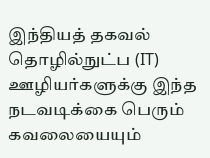இந்தியத் தகவல் தொழில்நுட்ப (IT) ஊழியர்களுக்கு இந்த நடவடிக்கை பெரும் கவலையையும்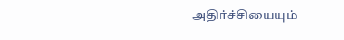அதிர்ச்சியையும்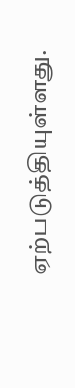ஏற்படுத்தியுள்ளது.